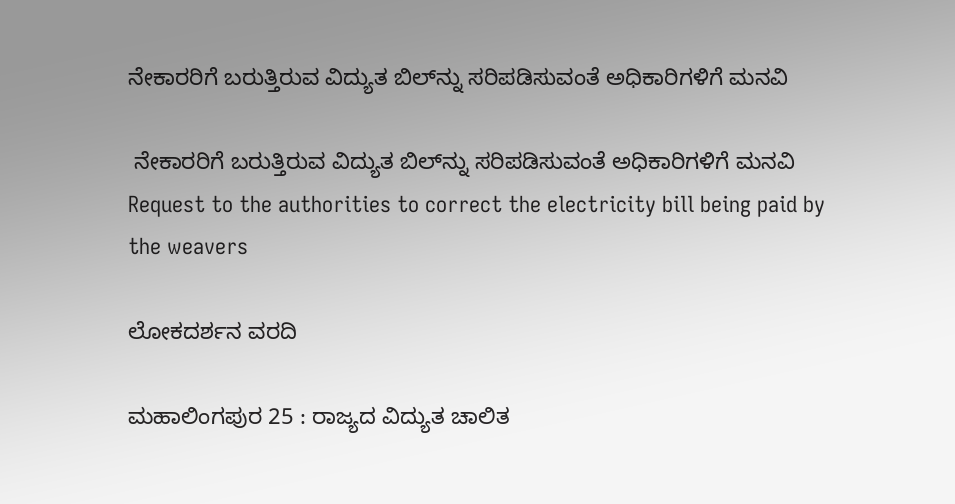ನೇಕಾರರಿಗೆ ಬರುತ್ತಿರುವ ವಿದ್ಯುತ ಬಿಲ್‌ನ್ನು ಸರಿಪಡಿಸುವಂತೆ ಅಧಿಕಾರಿಗಳಿಗೆ ಮನವಿ

 ನೇಕಾರರಿಗೆ ಬರುತ್ತಿರುವ ವಿದ್ಯುತ ಬಿಲ್‌ನ್ನು ಸರಿಪಡಿಸುವಂತೆ ಅಧಿಕಾರಿಗಳಿಗೆ ಮನವಿ  Request to the authorities to correct the electricity bill being paid by the weavers

ಲೋಕದರ್ಶನ ವರದಿ

ಮಹಾಲಿಂಗಪುರ 25 : ರಾಜ್ಯದ ವಿದ್ಯುತ ಚಾಲಿತ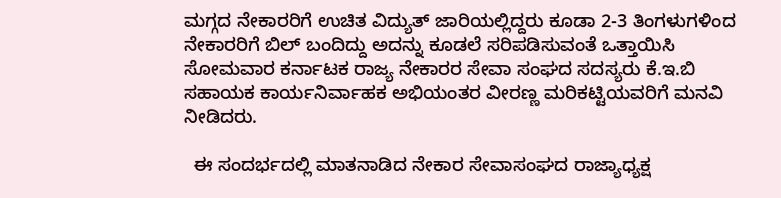ಮಗ್ಗದ ನೇಕಾರರಿಗೆ ಉಚಿತ ವಿದ್ಯುತ್ ಜಾರಿಯಲ್ಲಿದ್ದರು ಕೂಡಾ 2-3 ತಿಂಗಳುಗಳಿಂದ ನೇಕಾರರಿಗೆ ಬಿಲ್ ಬಂದಿದ್ದು ಅದನ್ನು ಕೂಡಲೆ ಸರಿಪಡಿಸುವಂತೆ ಒತ್ತಾಯಿಸಿ ಸೋಮವಾರ ಕರ್ನಾಟಕ ರಾಜ್ಯ ನೇಕಾರರ ಸೇವಾ ಸಂಘದ ಸದಸ್ಯರು ಕೆ.ಇ.ಬಿ ಸಹಾಯಕ ಕಾರ್ಯನಿರ್ವಾಹಕ ಅಭಿಯಂತರ ವೀರಣ್ಣ ಮರಿಕಟ್ಟಿಯವರಿಗೆ ಮನವಿ ನೀಡಿದರು.

  ಈ ಸಂದರ್ಭದಲ್ಲಿ ಮಾತನಾಡಿದ ನೇಕಾರ ಸೇವಾಸಂಘದ ರಾಜ್ಯಾಧ್ಯಕ್ಷ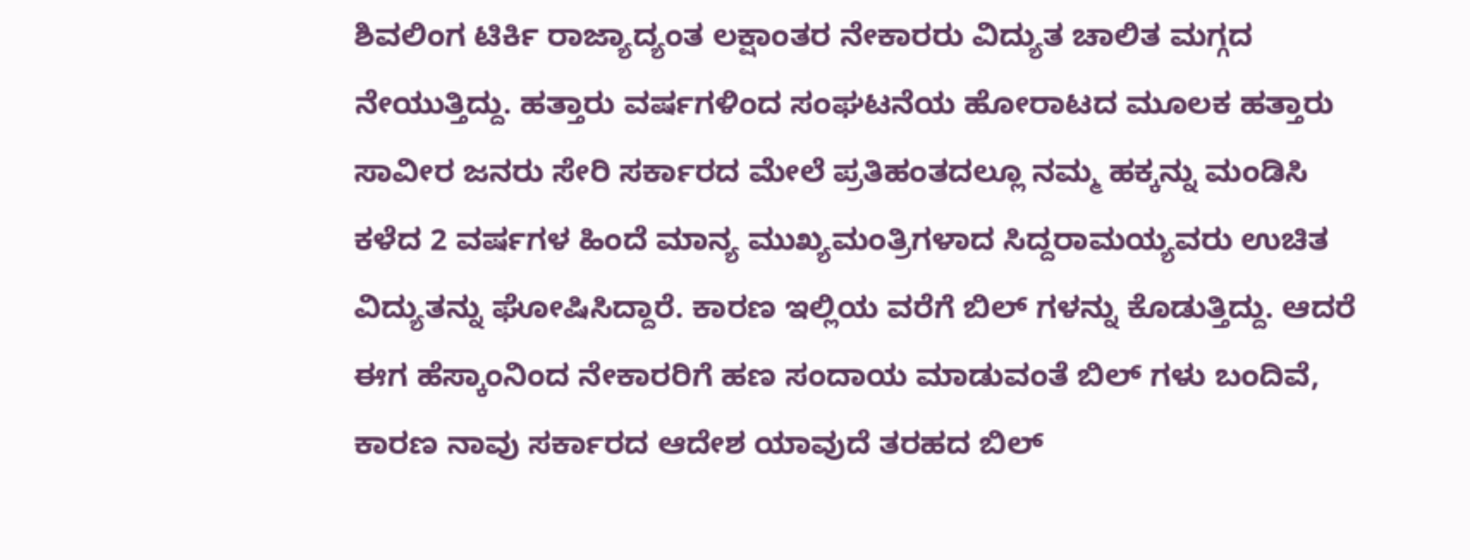ಶಿವಲಿಂಗ ಟಿರ್ಕಿ ರಾಜ್ಯಾದ್ಯಂತ ಲಕ್ಷಾಂತರ ನೇಕಾರರು ವಿದ್ಯುತ ಚಾಲಿತ ಮಗ್ಗದ ನೇಯುತ್ತಿದ್ದು. ಹತ್ತಾರು ವರ್ಷಗಳಿಂದ ಸಂಘಟನೆಯ ಹೋರಾಟದ ಮೂಲಕ ಹತ್ತಾರು ಸಾವೀರ ಜನರು ಸೇರಿ ಸರ್ಕಾರದ ಮೇಲೆ ಪ್ರತಿಹಂತದಲ್ಲೂ ನಮ್ಮ ಹಕ್ಕನ್ನು ಮಂಡಿಸಿ ಕಳೆದ 2 ವರ್ಷಗಳ ಹಿಂದೆ ಮಾನ್ಯ ಮುಖ್ಯಮಂತ್ರಿಗಳಾದ ಸಿದ್ದರಾಮಯ್ಯವರು ಉಚಿತ ವಿದ್ಯುತನ್ನು ಘೋಷಿಸಿದ್ದಾರೆ. ಕಾರಣ ಇಲ್ಲಿಯ ವರೆಗೆ ಬಿಲ್ ಗಳನ್ನು ಕೊಡುತ್ತಿದ್ದು. ಆದರೆ ಈಗ ಹೆಸ್ಕಾಂನಿಂದ ನೇಕಾರರಿಗೆ ಹಣ ಸಂದಾಯ ಮಾಡುವಂತೆ ಬಿಲ್ ಗಳು ಬಂದಿವೆ, ಕಾರಣ ನಾವು ಸರ್ಕಾರದ ಆದೇಶ ಯಾವುದೆ ತರಹದ ಬಿಲ್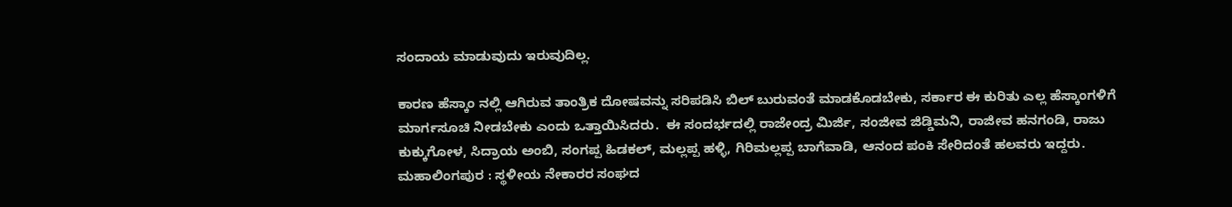ಸಂದಾಯ ಮಾಡುವುದು ಇರುವುದಿಲ್ಲ.

ಕಾರಣ ಹೆಸ್ಕಾಂ ನಲ್ಲಿ ಆಗಿರುವ ತಾಂತ್ರಿಕ ದೋಷವನ್ನು ಸರಿಪಡಿಸಿ ಬಿಲ್ ಬುರುವಂತೆ ಮಾಡಕೊಡಬೇಕು, ಸರ್ಕಾರ ಈ ಕುರಿತು ಎಲ್ಲ ಹೆಸ್ಕಾಂಗಳಿಗೆ ಮಾರ್ಗಸೂಚಿ ನೀಡಬೇಕು ಎಂದು ಒತ್ತಾಯಿಸಿದರು.  ಈ ಸಂದರ್ಭದಲ್ಲಿ ರಾಜೇಂದ್ರ ಮಿರ್ಜಿ, ಸಂಜೀವ ಜಿಡ್ಡಿಮನಿ, ರಾಜೀವ ಹನಗಂಡಿ, ರಾಜು ಕುಕ್ಕುಗೋಳ, ಸಿದ್ರಾಯ ಅಂಬಿ, ಸಂಗಪ್ಪ ಹಿಡಕಲ್, ಮಲ್ಲಪ್ಪ ಹಳ್ಳಿ, ಗಿರಿಮಲ್ಲಪ್ಪ ಬಾಗೆವಾಡಿ, ಆನಂದ ಪಂಕಿ ಸೇರಿದಂತೆ ಹಲವರು ಇದ್ದರು.  ಮಹಾಲಿಂಗಪುರ : ಸ್ಥಳೀಯ ನೇಕಾರರ ಸಂಘದ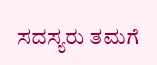ಸದಸ್ಯರು ತಮಗೆ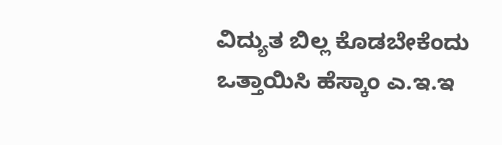ವಿದ್ಯುತ ಬಿಲ್ಲ ಕೊಡಬೇಕೆಂದು ಒತ್ತಾಯಿಸಿ ಹೆಸ್ಕಾಂ ಎ.ಇ.ಇ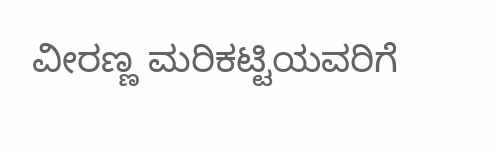ವೀರಣ್ಣ ಮರಿಕಟ್ಟಿಯವರಿಗೆ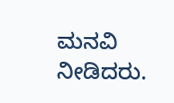ಮನವಿ ನೀಡಿದರು.